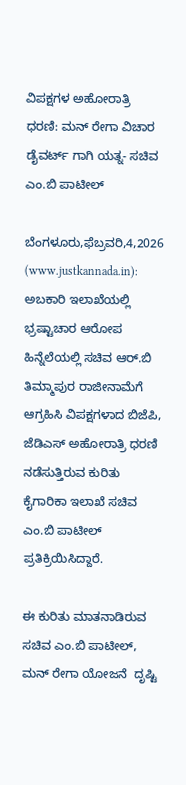ವಿಪಕ್ಷಗಳ ಅಹೋರಾತ್ರಿ ಧರಣಿ: ಮನ್ ರೇಗಾ ವಿಚಾರ ಡೈವರ್ಟ್ ಗಾಗಿ ಯತ್ನ- ಸಚಿವ ಎಂ.ಬಿ ಪಾಟೀಲ್

ಬೆಂಗಳೂರು,ಫೆಬ್ರವರಿ,4,2026 (www.justkannada.in):  ಅಬಕಾರಿ ಇಲಾಖೆಯಲ್ಲಿ ಭ್ರಷ್ಟಾಚಾರ ಆರೋಪ ಹಿನ್ನೆಲೆಯಲ್ಲಿ ಸಚಿವ ಆರ್.ಬಿ ತಿಮ್ಮಾಪುರ ರಾಜೀನಾಮೆಗೆ ಆಗ್ರಹಿಸಿ ವಿಪಕ್ಷಗಳಾದ ಬಿಜೆಪಿ, ಜೆಡಿಎಸ್ ಅಹೋರಾತ್ರಿ ಧರಣಿ ನಡೆಸುತ್ತಿರುವ ಕುರಿತು ಕೈಗಾರಿಕಾ ಇಲಾಖೆ ಸಚಿವ ಎಂ.ಬಿ ಪಾಟೀಲ್ ಪ್ರತಿಕ್ರಿಯಿಸಿದ್ದಾರೆ.

ಈ ಕುರಿತು ಮಾತನಾಡಿರುವ ಸಚಿವ ಎಂ.ಬಿ ಪಾಟೀಲ್,  ಮನ್ ರೇಗಾ ಯೋಜನೆ  ದೃಷ್ಟಿ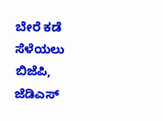ಬೇರೆ ಕಡೆ ಸೆಳೆಯಲು ಬಿಜೆಪಿ, ಜೆಡಿಎಸ್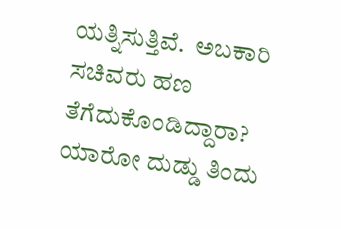ಯತ್ನಿಸುತ್ತಿವೆ.  ಅಬಕಾರಿ ಸಚಿವರು ಹಣ ತೆಗೆದುಕೊಂಡಿದ್ದಾರಾ? ಯಾರೋ ದುಡ್ಡು ತಿಂದು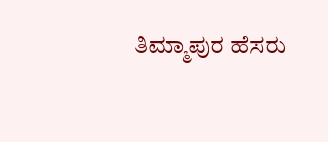ತಿಮ್ಮಾಪುರ ಹೆಸರು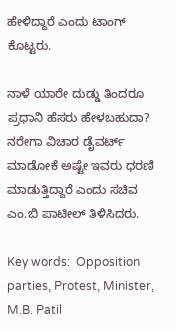ಹೇಳಿದ್ದಾರೆ ಎಂದು ಟಾಂಗ್ ಕೊಟ್ಟರು.

ನಾಳೆ ಯಾರೇ ದುಡ್ಡು ತಿಂದರೂ ಪ್ರಧಾನಿ ಹೆಸರು ಹೇಳಬಹುದಾ? ನರೇಗಾ ವಿಚಾರ ಡೈವರ್ಟ್ ಮಾಡೋಕೆ ಅಷ್ಟೇ ಇವರು ಧರಣಿ ಮಾಡುತ್ತಿದ್ದಾರೆ ಎಂದು ಸಚಿವ ಎಂ.ಬಿ ಪಾಟೀಲ್ ತಿಳಿಸಿದರು.

Key words:  Opposition parties, Protest, Minister, M.B. Patil